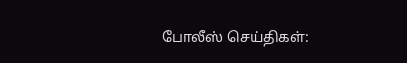போலீஸ் செய்திகள்: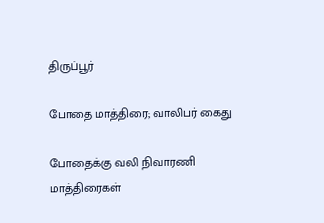திருப்பூர்

போதை மாத்திரை; வாலிபர் கைது

போதைக்கு வலி நிவாரணி மாத்திரைகள்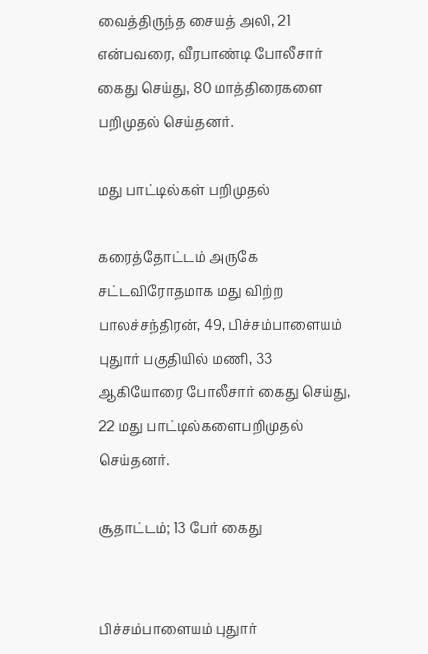வைத்திருந்த சையத் அலி, 21 என்பவரை, வீரபாண்டி போலீசார் கைது செய்து, 80 மாத்திரைகளை பறிமுதல் செய்தனர்.

மது பாட்டில்கள் பறிமுதல்

கரைத்தோட்டம் அருகே சட்டவிரோதமாக மது விற்ற பாலச்சந்திரன், 49, பிச்சம்பாளையம் புதுார் பகுதியில் மணி, 33 ஆகியோரை போலீசார் கைது செய்து, 22 மது பாட்டில்களைபறிமுதல் செய்தனர்.

சூதாட்டம்; 13 பேர் கைது


பிச்சம்பாளையம் புதுார்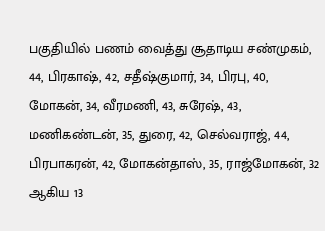பகுதியில் பணம் வைத்து சூதாடிய சண்முகம், 44, பிரகாஷ், 42, சதீஷ்குமார், 34, பிரபு, 40, மோகன், 34, வீரமணி, 43, சுரேஷ், 43, மணிகண்டன், 35, துரை, 42, செல்வராஜ், 44, பிரபாகரன், 42, மோகன்தாஸ், 35, ராஜ்மோகன், 32 ஆகிய 13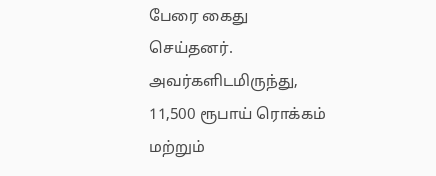பேரை கைது செய்தனர். அவர்களிடமிருந்து, 11,500 ரூபாய் ரொக்கம் மற்றும்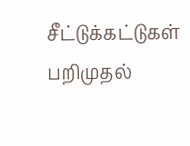சீட்டுக்கட்டுகள் பறிமுதல்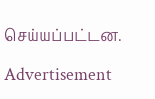செய்யப்பட்டன.

Advertisement